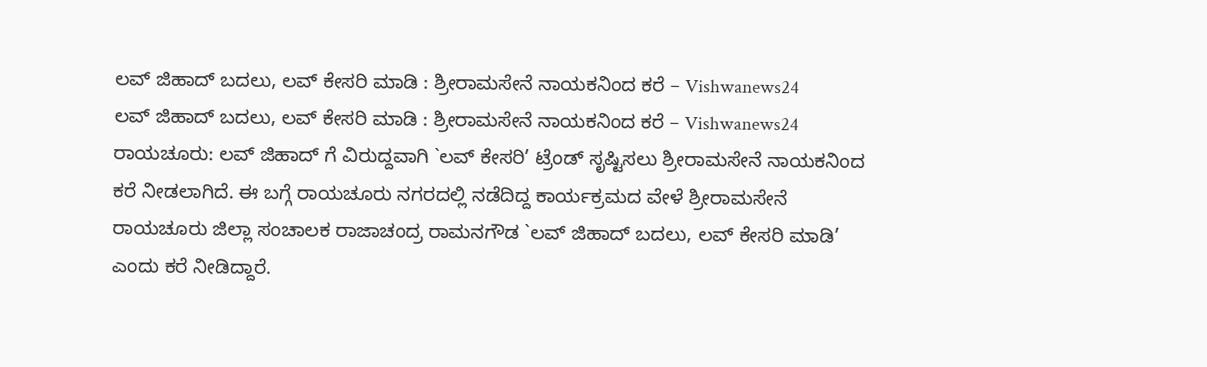ಲವ್ ಜಿಹಾದ್ ಬದಲು, ಲವ್ ಕೇಸರಿ ಮಾಡಿ : ಶ್ರೀರಾಮಸೇನೆ ನಾಯಕನಿಂದ ಕರೆ – Vishwanews24
ಲವ್ ಜಿಹಾದ್ ಬದಲು, ಲವ್ ಕೇಸರಿ ಮಾಡಿ : ಶ್ರೀರಾಮಸೇನೆ ನಾಯಕನಿಂದ ಕರೆ – Vishwanews24
ರಾಯಚೂರು: ಲವ್ ಜಿಹಾದ್ ಗೆ ವಿರುದ್ದವಾಗಿ `ಲವ್ ಕೇಸರಿ’ ಟ್ರೆಂಡ್ ಸೃಷ್ಟಿಸಲು ಶ್ರೀರಾಮಸೇನೆ ನಾಯಕನಿಂದ ಕರೆ ನೀಡಲಾಗಿದೆ. ಈ ಬಗ್ಗೆ ರಾಯಚೂರು ನಗರದಲ್ಲಿ ನಡೆದಿದ್ದ ಕಾರ್ಯಕ್ರಮದ ವೇಳೆ ಶ್ರೀರಾಮಸೇನೆ ರಾಯಚೂರು ಜಿಲ್ಲಾ ಸಂಚಾಲಕ ರಾಜಾಚಂದ್ರ ರಾಮನಗೌಡ `ಲವ್ ಜಿಹಾದ್ ಬದಲು, ಲವ್ ಕೇಸರಿ ಮಾಡಿ’ ಎಂದು ಕರೆ ನೀಡಿದ್ದಾರೆ.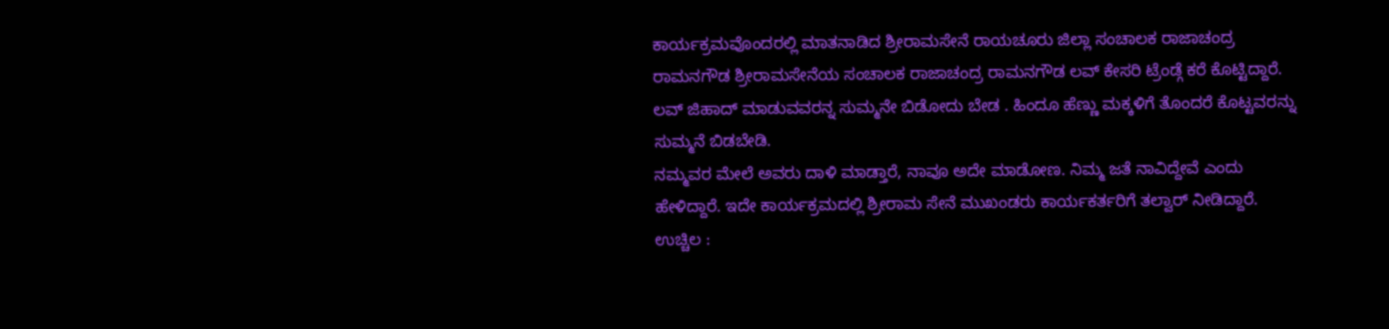ಕಾರ್ಯಕ್ರಮವೊಂದರಲ್ಲಿ ಮಾತನಾಡಿದ ಶ್ರೀರಾಮಸೇನೆ ರಾಯಚೂರು ಜಿಲ್ಲಾ ಸಂಚಾಲಕ ರಾಜಾಚಂದ್ರ ರಾಮನಗೌಡ ಶ್ರೀರಾಮಸೇನೆಯ ಸಂಚಾಲಕ ರಾಜಾಚಂದ್ರ ರಾಮನಗೌಡ ಲವ್ ಕೇಸರಿ ಟ್ರೆಂಡ್ಗೆ ಕರೆ ಕೊಟ್ಟಿದ್ದಾರೆ. ಲವ್ ಜಿಹಾದ್ ಮಾಡುವವರನ್ನ ಸುಮ್ಮನೇ ಬಿಡೋದು ಬೇಡ . ಹಿಂದೂ ಹೆಣ್ಣು ಮಕ್ಕಳಿಗೆ ತೊಂದರೆ ಕೊಟ್ಟವರನ್ನು ಸುಮ್ಮನೆ ಬಿಡಬೇಡಿ.
ನಮ್ಮವರ ಮೇಲೆ ಅವರು ದಾಳಿ ಮಾಡ್ತಾರೆ, ನಾವೂ ಅದೇ ಮಾಡೋಣ. ನಿಮ್ಮ ಜತೆ ನಾವಿದ್ದೇವೆ ಎಂದು ಹೇಳಿದ್ದಾರೆ. ಇದೇ ಕಾರ್ಯಕ್ರಮದಲ್ಲಿ ಶ್ರೀರಾಮ ಸೇನೆ ಮುಖಂಡರು ಕಾರ್ಯಕರ್ತರಿಗೆ ತಲ್ವಾರ್ ನೀಡಿದ್ದಾರೆ.
ಉಚ್ಚಿಲ :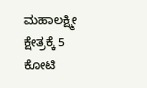ಮಹಾಲಕ್ಷ್ಮೀ ಕ್ಷೇತ್ರಕ್ಕೆ 5 ಕೋಟಿ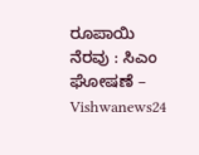ರೂಪಾಯಿ ನೆರವು : ಸಿಎಂ ಘೋಷಣೆ – Vishwanews24